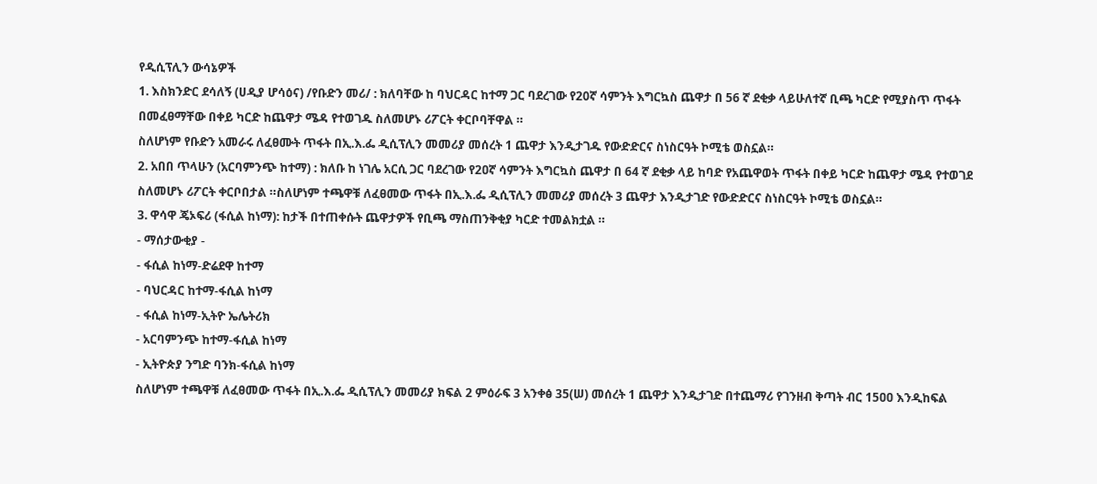የዲሲፕሊን ውሳኔዎች
1. እስክንድር ደሳለኝ (ሀዲያ ሆሳዕና) /የቡድን መሪ/ : ክለባቸው ከ ባህርዳር ከተማ ጋር ባደረገው የ20ኛ ሳምንት እግርኳስ ጨዋታ በ 56 ኛ ደቂቃ ላይሁለተኛ ቢጫ ካርድ የሚያስጥ ጥፋት በመፈፀማቸው በቀይ ካርድ ከጨዋታ ሜዳ የተወገዱ ስለመሆኑ ሪፖርት ቀርቦባቸዋል ።
ስለሆነም የቡድን አመራሩ ለፈፀሙት ጥፋት በኢ.እ.ፌ ዲሲፕሊን መመሪያ መሰረት 1 ጨዋታ እንዲታገዱ የውድድርና ስነስርዓት ኮሚቴ ወስኗል።
2. አበበ ጥላሁን (አርባምንጭ ከተማ) : ክለቡ ከ ነገሌ አርሲ ጋር ባደረገው የ2ዐኛ ሳምንት እግርኳስ ጨዋታ በ 64 ኛ ደቂቃ ላይ ከባድ የአጨዋወት ጥፋት በቀይ ካርድ ከጨዋታ ሜዳ የተወገደ ስለመሆኑ ሪፖርት ቀርቦበታል ።ስለሆነም ተጫዋቹ ለፈፀመው ጥፋት በኢ.እ.ፌ ዲሲፕሊን መመሪያ መሰረት 3 ጨዋታ እንዲታገድ የውድድርና ስነስርዓት ኮሚቴ ወስኗል።
3. ዋሳዋ ጄኦፍሪ (ፋሲል ከነማ): ከታች በተጠቀሱት ጨዋታዎች የቢጫ ማስጠንቅቂያ ካርድ ተመልክቷል ።
- ማሰታውቂያ -
- ፋሲል ከነማ-ድሬደዋ ከተማ
- ባህርዳር ከተማ-ፋሲል ከነማ
- ፋሲል ከነማ-ኢትዮ ኤሌትሪክ
- አርባምንጭ ከተማ-ፋሲል ከነማ
- ኢትዮጵያ ንግድ ባንክ-ፋሲል ከነማ
ስለሆነም ተጫዋቹ ለፈፀመው ጥፋት በኢ.እ.ፌ ዲሲፕሊን መመሪያ ክፍል 2 ምዕራፍ 3 አንቀፅ 35(ሠ) መሰረት 1 ጨዋታ እንዲታገድ በተጨማሪ የገንዘብ ቅጣት ብር 15ዐዐ እንዲከፍል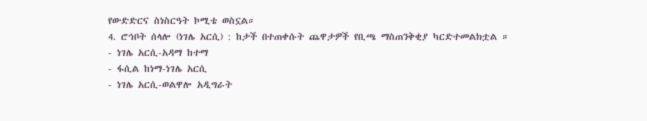የውድድርና ስነስርዓት ኮሚቴ ወስኗል።
4. ሮኅቦት ሰላሎ (ነገሌ አርሲ) : ከታች በተጠቀሱት ጨዋታዎች የቢጫ ማስጠንቅቂያ ካርድተመልክቷል ።
- ነገሌ አርሲ-አዳማ ከተማ
- ፋሲል ከነማ-ነገሌ አርሲ
- ነገሌ አርሲ-ወልዋሎ አዲግራት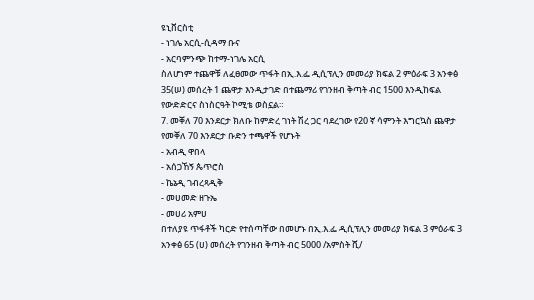ዩኒቨርስቲ
- ነገሌ አርሲ-ሲዳማ ቡና
- አርባምንጭ ከተማ-ነገሌ አርሲ
ስለሆነም ተጨዋቹ ለፈፀመው ጥፋት በኢ.እ.ፌ ዲሲፕሊን መመሪያ ክፍል 2 ምዕራፍ 3 አንቀፅ 35(ሠ) መሰረት 1 ጨዋታ እንዲታገድ በተጨማሪ የገንዘብ ቅጣት ብር 1500 እንዲከፍል የውድድርና ስነስርዓት ኮሚቴ ወስኗል።
7. መቐለ 70 እንደርታ ክለቡ ከምድረ ገነት ሽረ ጋር ባደረገው የ20 ኛ ሳምንት እግርኳስ ጨዋታ የመቐለ 70 እንደርታ ቡድን ተጫዋች የሆኑት
- አብዲ ዋበላ
- አሰጋኸኝ ጴጥሮስ
- ኬኔዲ ገብረጻዲቅ
- መሀመድ ዘጉኤ
- መሀሪ አምሀ
በተለያዩ ጥፋቶች ካርድ የተሰጣቸው በመሆኑ በኢ.እ.ፌ ዲሲፕሊን መመሪያ ክፍል 3 ምዕራፍ 3 አንቀፅ 65 (ሀ) መሰረት የገንዘብ ቅጣት ብር 5000 /አምስት ሺ/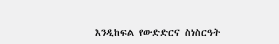እንዲከፍል የውድድርና ስነስርዓት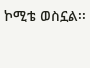ኮሚቴ ወስኗል፡፡